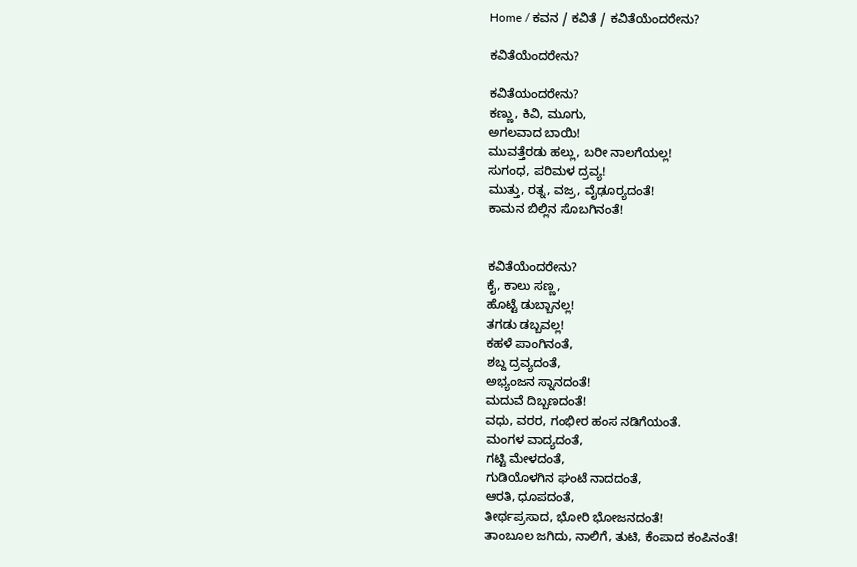Home / ಕವನ / ಕವಿತೆ / ಕವಿತೆಯೆಂದರೇನು?

ಕವಿತೆಯೆಂದರೇನು?

ಕವಿತೆಯಂದರೇನು?
ಕಣ್ಣು, ಕಿವಿ, ಮೂಗು,
ಅಗಲವಾದ ಬಾಯಿ!
ಮುವತ್ತೆರಡು ಹಲ್ಲು, ಬರೀ ನಾಲಗೆಯಲ್ಲ!
ಸುಗಂಧ, ಪರಿಮಳ ದ್ರವ್ಯ!
ಮುತ್ತು, ರತ್ನ, ವಜ್ರ, ವೈಢೂರ್‍ಯದಂತೆ!
ಕಾಮನ ಬಿಲ್ಲಿನ ಸೊಬಗಿನಂತೆ!


ಕವಿತೆಯೆಂದರೇನು?
ಕೈ, ಕಾಲು ಸಣ್ಣ,
ಹೊಟ್ಟೆ ಡುಬ್ಬಾನಲ್ಲ!
ತಗಡು ಡಬ್ಬವಲ್ಲ!
ಕಹಳೆ ಪಾಂಗಿನಂತೆ,
ಶಬ್ದ ದ್ರವ್ಯದಂತೆ,
ಅಭ್ಯಂಜನ ಸ್ನಾನದಂತೆ!
ಮದುವೆ ದಿಬ್ಬಣದಂತೆ!
ವಧು, ವರರ, ಗಂಭೀರ ಹಂಸ ನಡಿಗೆಯಂತೆ.
ಮಂಗಳ ವಾದ್ಯದಂತೆ,
ಗಟ್ಟಿ ಮೇಳದಂತೆ,
ಗುಡಿಯೊಳಗಿನ ಘಂಟೆ ನಾದದಂತೆ,
ಆರತಿ, ಧೂಪದಂತೆ,
ತೀರ್ಥಪ್ರಸಾದ, ಭೋರಿ ಭೋಜನದಂತೆ!
ತಾಂಬೂಲ ಜಗಿದು, ನಾಲಿಗೆ, ತುಟಿ, ಕೆಂಪಾದ ಕಂಪಿನಂತೆ!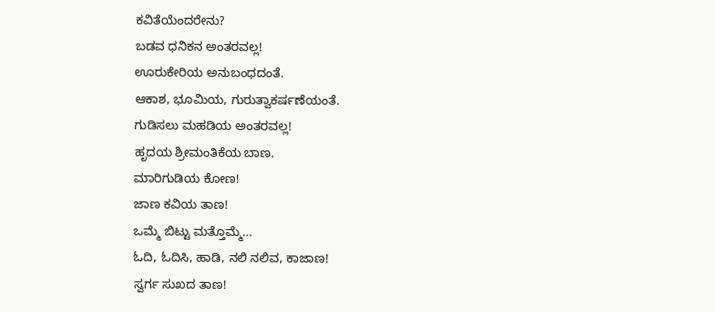ಕವಿತೆಯೆಂದರೇನು?
ಬಡವ ಧನಿಕನ ಅಂತರವಲ್ಲ!
ಊರುಕೇರಿಯ ಅನುಬಂಧದಂತೆ.
ಆಕಾಶ, ಭೂಮಿಯ, ಗುರುತ್ವಾಕರ್ಷಣೆಯಂತೆ.
ಗುಡಿಸಲು ಮಹಡಿಯ ಅಂತರವಲ್ಲ!
ಹೃದಯ ಶ್ರೀಮಂತಿಕೆಯ ಬಾಣ.
ಮಾರಿಗುಡಿಯ ಕೋಣ!
ಜಾಣ ಕವಿಯ ತಾಣ!
ಒಮ್ಮೆ ಬಿಟ್ಟು ಮತ್ತೊಮ್ಮೆ…
ಓದಿ, ಓದಿಸಿ, ಹಾಡಿ, ನಲಿ ನಲಿವ, ಕಾಜಾಣ!
ಸ್ವರ್ಗ ಸುಖದ ತಾಣ!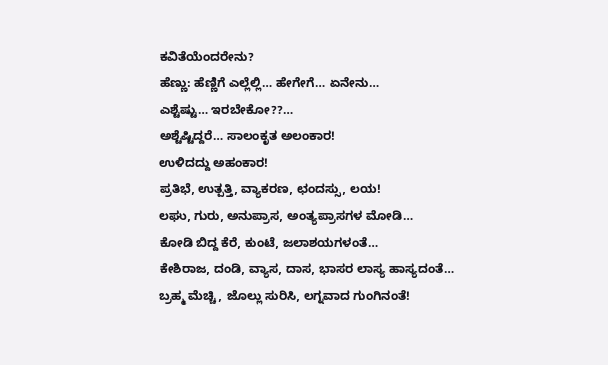ಕವಿತೆಯೆಂದರೇನು?
ಹೆಣ್ಣು: ಹೆಣ್ಣಿಗೆ ಎಲ್ಲೆಲ್ಲಿ… ಹೇಗೇಗೆ… ಏನೇನು…
ಎಶ್ಟೆಷ್ಟು… ಇರಬೇಕೋ??…
ಅಶ್ಟೆಷ್ಟಿದ್ದರೆ… ಸಾಲಂಕೃತ ಅಲಂಕಾರ!
ಉಳಿದದ್ದು ಅಹಂಕಾರ!
ಪ್ರತಿಭೆ, ಉತ್ಪತ್ತಿ, ವ್ಯಾಕರಣ, ಛಂದಸ್ಸು, ಲಯ!
ಲಘು, ಗುರು, ಅನುಪ್ರಾಸ, ಅಂತ್ಯಪ್ರಾಸಗಳ ಮೋಡಿ…
ಕೋಡಿ ಬಿದ್ದ ಕೆರೆ, ಕುಂಟೆ, ಜಲಾಶಯಗಳಂತೆ…
ಕೇಶಿರಾಜ, ದಂಡಿ, ವ್ಯಾಸ, ದಾಸ, ಭಾಸರ ಲಾಸ್ಯ ಹಾಸ್ಯದಂತೆ…
ಬ್ರಹ್ಮ ಮೆಚ್ಚಿ, ಜೊಲ್ಲು ಸುರಿಸಿ, ಲಗ್ನವಾದ ಗುಂಗಿನಂತೆ!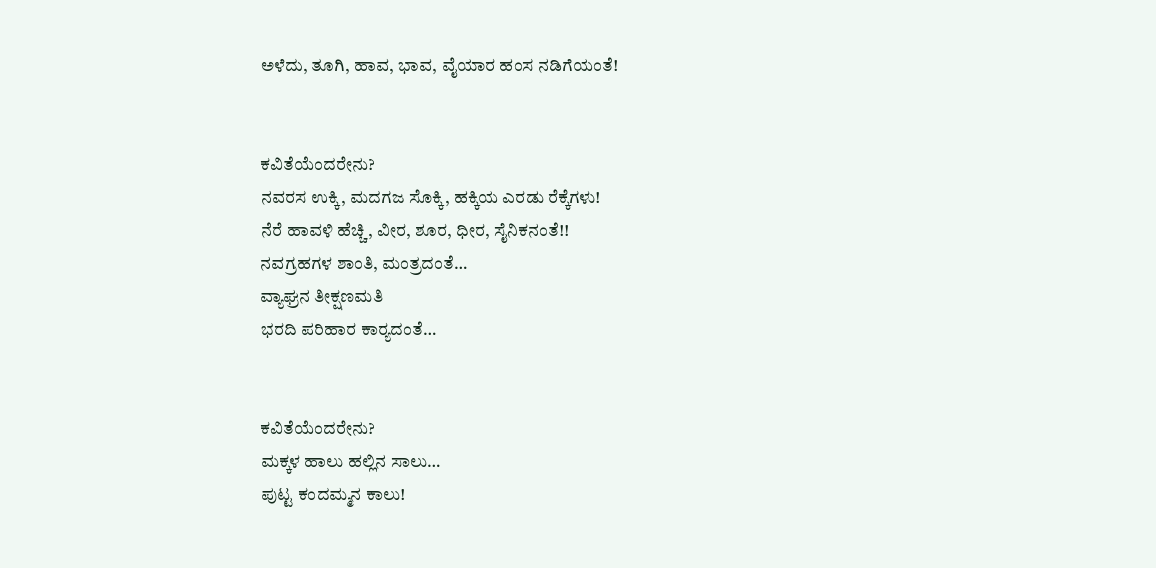ಅಳೆದು, ತೂಗಿ, ಹಾವ, ಭಾವ, ವೈಯಾರ ಹಂಸ ನಡಿಗೆಯಂತೆ!


ಕವಿತೆಯೆಂದರೇನು?
ನವರಸ ಉಕ್ಕಿ, ಮದಗಜ ಸೊಕ್ಕಿ, ಹಕ್ಕಿಯ ಎರಡು ರೆಕ್ಕೆಗಳು!
ನೆರೆ ಹಾವಳಿ ಹೆಚ್ಚಿ, ವೀರ, ಶೂರ, ಧೀರ, ಸೈನಿಕನಂತೆ!!
ನವಗ್ರಹಗಳ ಶಾಂತಿ, ಮಂತ್ರದಂತೆ…
ವ್ಯಾಘ್ರನ ತೀಕ್ಷಣಮತಿ
ಭರದಿ ಪರಿಹಾರ ಕಾರ್‍ಯದಂತೆ…


ಕವಿತೆಯೆಂದರೇನು?
ಮಕ್ಕಳ ಹಾಲು ಹಲ್ಲಿನ ಸಾಲು…
ಪುಟ್ಟ ಕಂದಮ್ಮನ ಕಾಲು!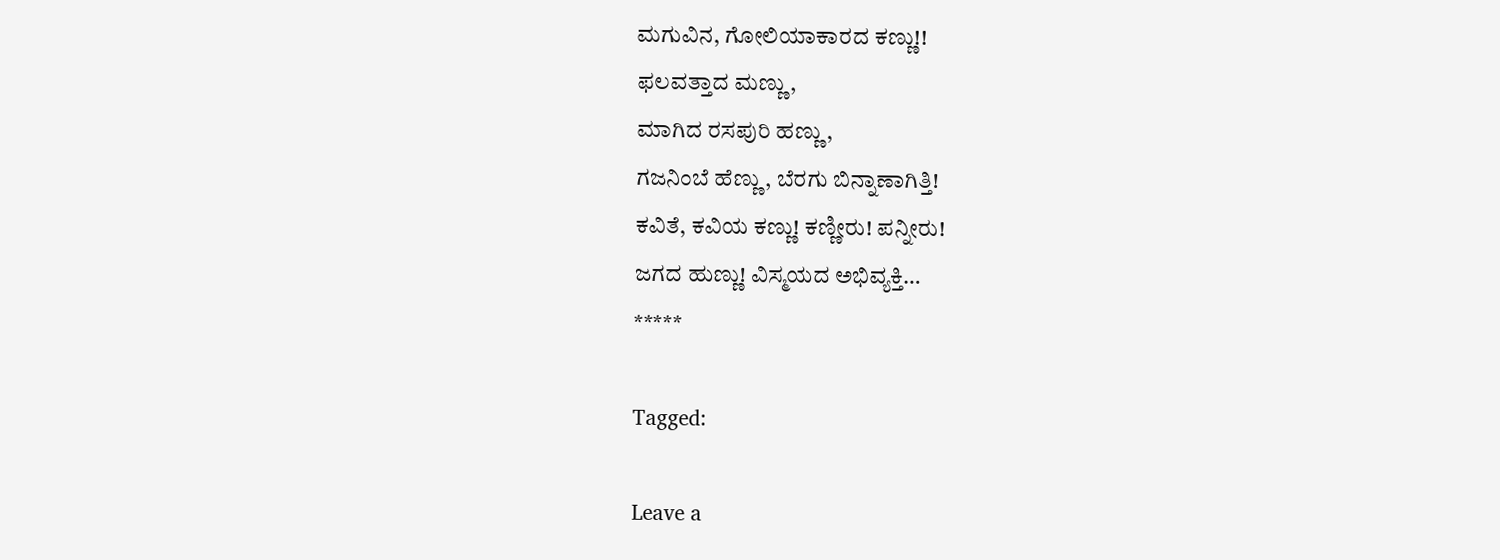ಮಗುವಿನ, ಗೋಲಿಯಾಕಾರದ ಕಣ್ಣು!!
ಫಲವತ್ತಾದ ಮಣ್ಣು,
ಮಾಗಿದ ರಸಪುರಿ ಹಣ್ಣು,
ಗಜನಿಂಬೆ ಹೆಣ್ಣು, ಬೆರಗು ಬಿನ್ನಾಣಾಗಿತ್ತಿ!
ಕವಿತೆ, ಕವಿಯ ಕಣ್ಣು! ಕಣ್ಣೀರು! ಪನ್ನೀರು!
ಜಗದ ಹುಣ್ಣು! ವಿಸ್ಮಯದ ಅಭಿವ್ಯಕ್ತಿ…
*****

Tagged:

Leave a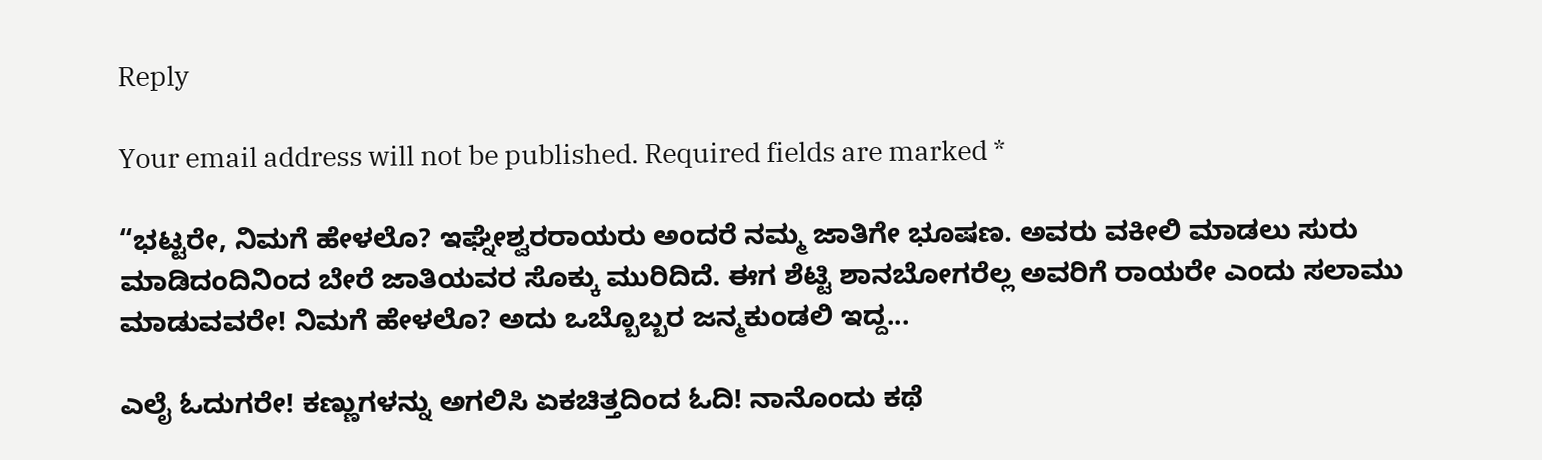Reply

Your email address will not be published. Required fields are marked *

“ಭಟ್ಟರೇ, ನಿಮಗೆ ಹೇಳಲೊ? ಇಘ್ನೇಶ್ವರರಾಯರು ಅಂದರೆ ನಮ್ಮ ಜಾತಿಗೇ ಭೂಷಣ. ಅವರು ವಕೀಲಿ ಮಾಡಲು ಸುರು ಮಾಡಿದಂದಿನಿಂದ ಬೇರೆ ಜಾತಿಯವರ ಸೊಕ್ಕು ಮುರಿದಿದೆ. ಈಗ ಶೆಟ್ಟಿ ಶಾನಬೋಗರೆಲ್ಲ ಅವರಿಗೆ ರಾಯರೇ ಎಂದು ಸಲಾಮು ಮಾಡುವವರೇ! ನಿಮಗೆ ಹೇಳಲೊ? ಅದು ಒಬ್ಬೊಬ್ಬರ ಜನ್ಮಕುಂಡಲಿ ಇದ್ದ...

ಎಲೈ ಓದುಗರೇ! ಕಣ್ಣುಗಳನ್ನು ಅಗಲಿಸಿ ಏಕಚಿತ್ತದಿಂದ ಓದಿ! ನಾನೊಂದು ಕಥೆ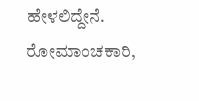ಹೇಳಲಿದ್ದೇನೆ. ರೋಮಾಂಚಕಾರಿ,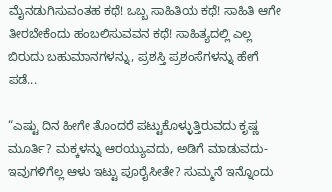ಮೈನಡುಗಿಸುವಂತಹ ಕಥೆ! ಒಬ್ಬ ಸಾಹಿತಿಯ ಕಥೆ! ಸಾಹಿತಿ ಆಗೇ ತೀರಬೇಕೆಂದು ಹಂಬಲಿಸುವವನ ಕಥೆ! ಸಾಹಿತ್ಯದಲ್ಲಿ ಎಲ್ಲ ಬಿರುದು ಬಹುಮಾನಗಳನ್ನು, ಪ್ರಶಸ್ತಿ ಪ್ರಶಂಸೆಗಳನ್ನು ಹೇಗೆ ಪಡೆ...

“ಎಷ್ಟು ದಿನ ಹೀಗೇ ತೊಂದರೆ ಪಟ್ಟುಕೊಳ್ಳುತ್ತಿರುವದು ಕೃಷ್ಣ ಮೂರ್ತಿ? ಮಕ್ಕಳನ್ನು ಆರಯ್ಯುವದು, ಅಡಿಗೆ ಮಾಡುವದು- ಇವುಗಳಿಗೆಲ್ಲ ಆಳು ಇಟ್ಟು ಪೂರೈಸೀತೇ? ಸುಮ್ಮನೆ ಇನ್ನೊಂದು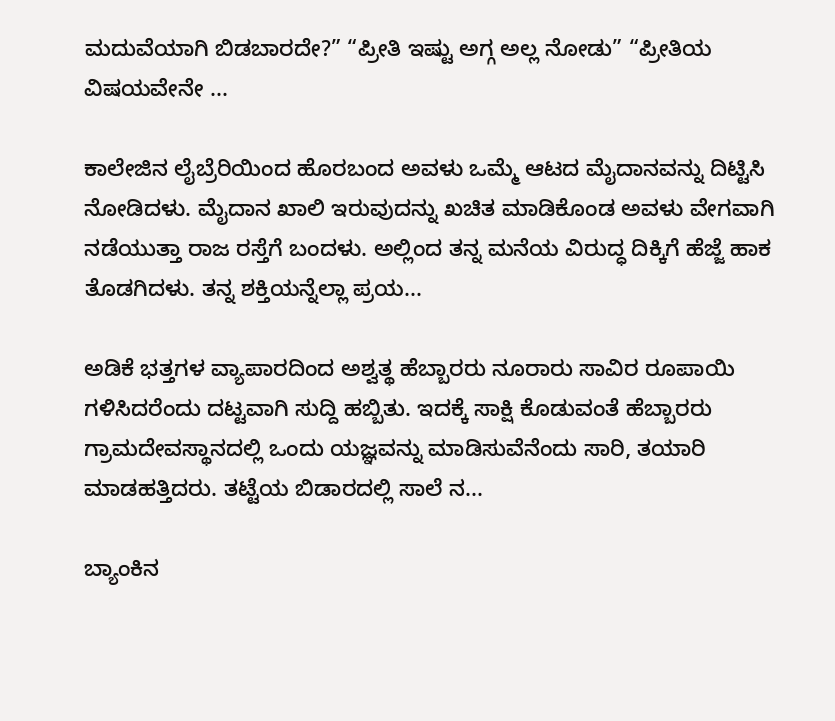ಮದುವೆಯಾಗಿ ಬಿಡಬಾರದೇ?” “ಪ್ರೀತಿ ಇಷ್ಟು ಅಗ್ಗ ಅಲ್ಲ ನೋಡು” “ಪ್ರೀತಿಯ ವಿಷಯವೇನೇ ...

ಕಾಲೇಜಿನ ಲೈಬ್ರೆರಿಯಿಂದ ಹೊರಬಂದ ಅವಳು ಒಮ್ಮೆ ಆಟದ ಮೈದಾನವನ್ನು ದಿಟ್ಟಿಸಿ ನೋಡಿದಳು. ಮೈದಾನ ಖಾಲಿ ಇರುವುದನ್ನು ಖಚಿತ ಮಾಡಿಕೊಂಡ ಅವಳು ವೇಗವಾಗಿ ನಡೆಯುತ್ತಾ ರಾಜ ರಸ್ತೆಗೆ ಬಂದಳು. ಅಲ್ಲಿಂದ ತನ್ನ ಮನೆಯ ವಿರುದ್ಧ ದಿಕ್ಕಿಗೆ ಹೆಜ್ಜೆ ಹಾಕ ತೊಡಗಿದಳು. ತನ್ನ ಶಕ್ತಿಯನ್ನೆಲ್ಲಾ ಪ್ರಯ...

ಅಡಿಕೆ ಭತ್ತಗಳ ವ್ಯಾಪಾರದಿಂದ ಅಶ್ವತ್ಥ ಹೆಬ್ಬಾರರು ನೂರಾರು ಸಾವಿರ ರೂಪಾಯಿ ಗಳಿಸಿದರೆಂದು ದಟ್ಟವಾಗಿ ಸುದ್ದಿ ಹಬ್ಬಿತು. ಇದಕ್ಕೆ ಸಾಕ್ಷಿ ಕೊಡುವಂತೆ ಹೆಬ್ಬಾರರು ಗ್ರಾಮದೇವಸ್ಥಾನದಲ್ಲಿ ಒಂದು ಯಜ್ಞವನ್ನು ಮಾಡಿಸುವೆನೆಂದು ಸಾರಿ, ತಯಾರಿ ಮಾಡಹತ್ತಿದರು. ತಟ್ಟೆಯ ಬಿಡಾರದಲ್ಲಿ ಸಾಲೆ ನ...

ಬ್ಯಾಂಕಿನ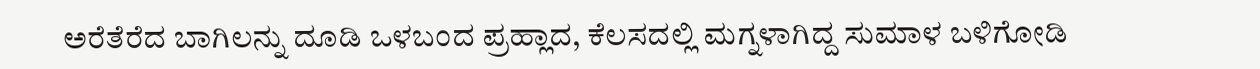ಅರೆತೆರೆದ ಬಾಗಿಲನ್ನು ದೂಡಿ ಒಳಬಂದ ಪ್ರಹ್ಲಾದ, ಕೆಲಸದಲ್ಲಿ ಮಗ್ನಳಾಗಿದ್ದ ಸುಮಾಳ ಬಳಿಗೋಡಿ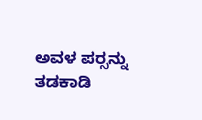ಅವಳ ಪರ್‍ಸನ್ನು ತಡಕಾಡಿ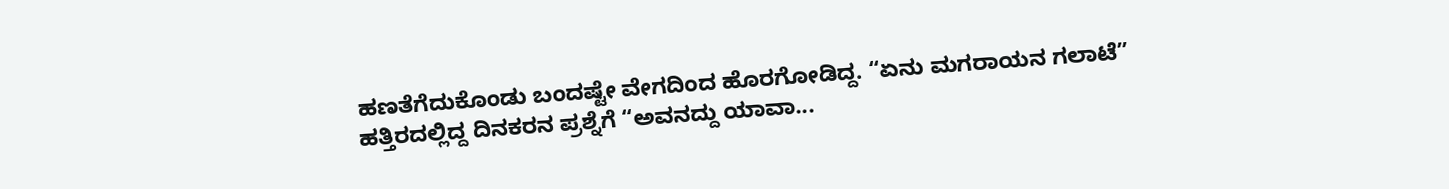ಹಣತೆಗೆದುಕೊಂಡು ಬಂದಷ್ಟೇ ವೇಗದಿಂದ ಹೊರಗೋಡಿದ್ದ. “ಏನು ಮಗರಾಯನ ಗಲಾಟೆ” ಹತ್ತಿರದಲ್ಲಿದ್ದ ದಿನಕರನ ಪ್ರಶ್ನೆಗೆ “ಅವನದ್ದು ಯಾವಾ...